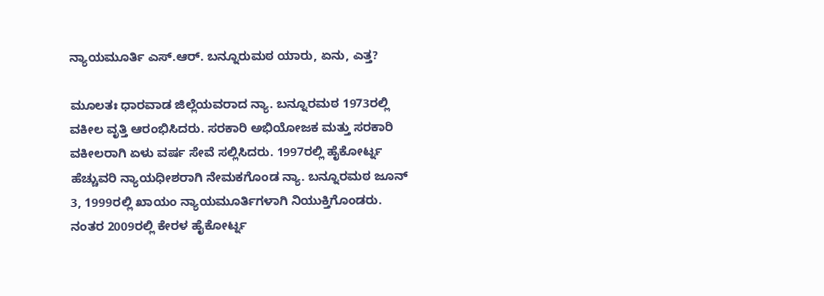ನ್ಯಾಯಮೂರ್ತಿ ಎಸ್.ಆರ್. ಬನ್ನೂರುಮಠ ಯಾರು, ಏನು, ಎತ್ತ?

ಮೂಲತಃ ಧಾರವಾಡ ಜಿಲ್ಲೆಯವರಾದ ನ್ಯಾ. ಬನ್ನೂರಮಠ 1973ರಲ್ಲಿ ವಕೀಲ ವೃತ್ತಿ ಆರಂಭಿಸಿದರು. ಸರಕಾರಿ ಅಭಿಯೋಜಕ ಮತ್ತು ಸರಕಾರಿ ವಕೀಲರಾಗಿ ಏಳು ವರ್ಷ ಸೇವೆ ಸಲ್ಲಿಸಿದರು. 1997ರಲ್ಲಿ ಹೈಕೋರ್ಟ್ನ ಹೆಚ್ಚುವರಿ ನ್ಯಾಯಧೀಶರಾಗಿ ನೇಮಕಗೊಂಡ ನ್ಯಾ. ಬನ್ನೂರಮಠ ಜೂನ್ 3, 1999ರಲ್ಲಿ ಖಾಯಂ ನ್ಯಾಯಮೂರ್ತಿಗಳಾಗಿ ನಿಯುಕ್ತಿಗೊಂಡರು. ನಂತರ 2009ರಲ್ಲಿ ಕೇರಳ ಹೈಕೋರ್ಟ್ನ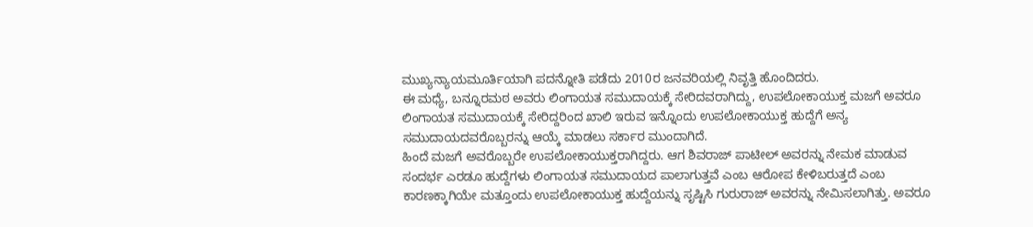ಮುಖ್ಯನ್ಯಾಯಮೂರ್ತಿಯಾಗಿ ಪದನ್ನೋತಿ ಪಡೆದು 2010ರ ಜನವರಿಯಲ್ಲಿ ನಿವೃತ್ತಿ ಹೊಂದಿದರು.
ಈ ಮಧ್ಯೆ, ಬನ್ನೂರಮಠ ಅವರು ಲಿಂಗಾಯತ ಸಮುದಾಯಕ್ಕೆ ಸೇರಿದವರಾಗಿದ್ದು, ಉಪಲೋಕಾಯುಕ್ತ ಮಜಗೆ ಅವರೂ ಲಿಂಗಾಯತ ಸಮುದಾಯಕ್ಕೆ ಸೇರಿದ್ದರಿಂದ ಖಾಲಿ ಇರುವ ಇನ್ನೊಂದು ಉಪಲೋಕಾಯುಕ್ತ ಹುದ್ದೆಗೆ ಅನ್ಯ ಸಮುದಾಯದವರೊಬ್ಬರನ್ನು ಆಯ್ಕೆ ಮಾಡಲು ಸರ್ಕಾರ ಮುಂದಾಗಿದೆ.
ಹಿಂದೆ ಮಜಗೆ ಅವರೊಬ್ಬರೇ ಉಪಲೋಕಾಯುಕ್ತರಾಗಿದ್ದರು. ಆಗ ಶಿವರಾಜ್ ಪಾಟೀಲ್ ಅವರನ್ನು ನೇಮಕ ಮಾಡುವ ಸಂದರ್ಭ ಎರಡೂ ಹುದ್ದೆಗಳು ಲಿಂಗಾಯತ ಸಮುದಾಯದ ಪಾಲಾಗುತ್ತವೆ ಎಂಬ ಆರೋಪ ಕೇಳಿಬರುತ್ತದೆ ಎಂಬ ಕಾರಣಕ್ಕಾಗಿಯೇ ಮತ್ತೂಂದು ಉಪಲೋಕಾಯುಕ್ತ ಹುದ್ದೆಯನ್ನು ಸೃಷ್ಟಿಸಿ ಗುರುರಾಜ್ ಅವರನ್ನು ನೇಮಿಸಲಾಗಿತ್ತು. ಅವರೂ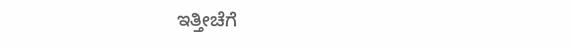ಇತ್ತೀಚೆಗೆ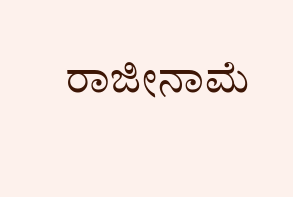ರಾಜೀನಾಮೆ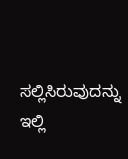ಸಲ್ಲಿಸಿರುವುದನ್ನು ಇಲ್ಲಿ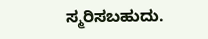ಸ್ಮರಿಸಬಹುದು.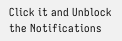Click it and Unblock the Notifications